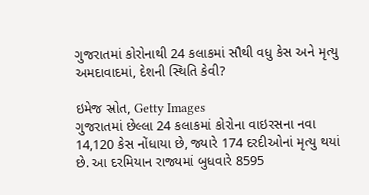ગુજરાતમાં કોરોનાથી 24 કલાકમાં સૌથી વધુ કેસ અને મૃત્યુ અમદાવાદમાં, દેશની સ્થિતિ કેવી?

ઇમેજ સ્રોત, Getty Images
ગુજરાતમાં છેલ્લા 24 કલાકમાં કોરોના વાઇરસના નવા 14,120 કેસ નોંધાયા છે, જ્યારે 174 દરદીઓનાં મૃત્યુ થયાં છે. આ દરમિયાન રાજ્યમાં બુધવારે 8595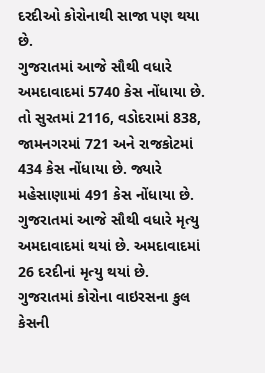દરદીઓ કોરોનાથી સાજા પણ થયા છે.
ગુજરાતમાં આજે સૌથી વધારે અમદાવાદમાં 5740 કેસ નોંધાયા છે. તો સુરતમાં 2116, વડોદરામાં 838, જામનગરમાં 721 અને રાજકોટમાં 434 કેસ નોંધાયા છે. જ્યારે મહેસાણામાં 491 કેસ નોંધાયા છે.
ગુજરાતમાં આજે સૌથી વધારે મૃત્યુ અમદાવાદમાં થયાં છે. અમદાવાદમાં 26 દરદીનાં મૃત્યુ થયાં છે.
ગુજરાતમાં કોરોના વાઇરસના કુલ કેસની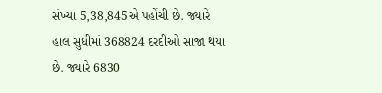સંખ્યા 5,38,845એ પહોંચી છે. જ્યારે હાલ સુધીમાં 368824 દરદીઓ સાજા થયા છે. જ્યારે 6830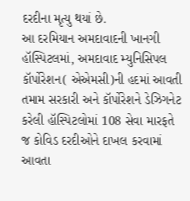દરદીના મૃત્યુ થયાં છે.
આ દરમિયાન અમદાવાદની ખાનગી હૉસ્પિટલમાં, અમદાવાદ મ્યુનિસિપલ કૉર્પોરેશન( એએમસી)ની હદમાં આવતી તમામ સરકારી અને કૉર્પોરેશને ડેઝિગનેટ કરેલી હૉસ્પિટલોમાં 108 સેવા મારફતે જ કોવિડ દરદીઓને દાખલ કરવામાં આવતા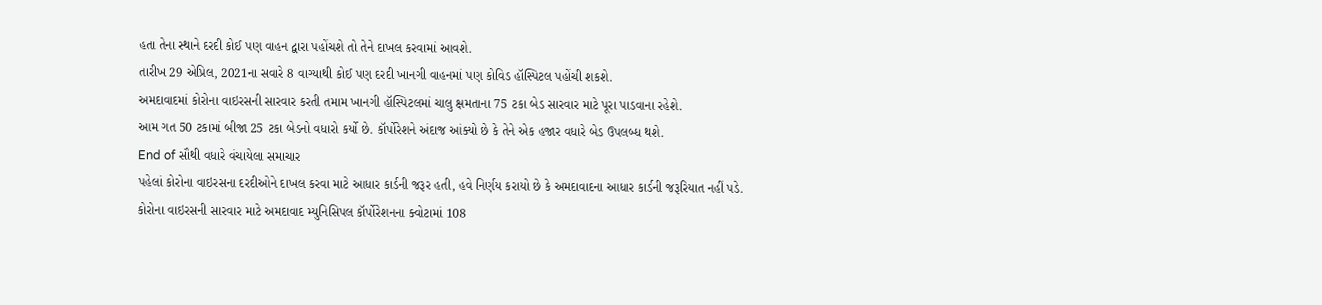હતા તેના સ્થાને દરદી કોઈ પણ વાહન દ્વારા પહોંચશે તો તેને દાખલ કરવામાં આવશે.
તારીખ 29 એપ્રિલ, 2021ના સવારે 8 વાગ્યાથી કોઈ પણ દરદી ખાનગી વાહનમાં પણ કોવિડ હૉસ્પિટલ પહોંચી શકશે.
અમદાવાદમાં કોરોના વાઇરસની સારવાર કરતી તમામ ખાનગી હૉસ્પિટલમાં ચાલુ ક્ષમતાના 75 ટકા બેડ સારવાર માટે પૂરા પાડવાના રહેશે.
આમ ગત 50 ટકામાં બીજા 25 ટકા બેડનો વધારો કર્યો છે. કૉર્પોરેશને અંદાજ આંક્યો છે કે તેને એક હજાર વધારે બેડ ઉપલબ્ધ થશે.
End of સૌથી વધારે વંચાયેલા સમાચાર
પહેલાં કોરોના વાઇરસના દરદીઓને દાખલ કરવા માટે આધાર કાર્ડની જરૂર હતી, હવે નિર્ણય કરાયો છે કે અમદાવાદના આધાર કાર્ડની જરૂરિયાત નહીં પડે.
કોરોના વાઇરસની સારવાર માટે અમદાવાદ મ્યુનિસિપલ કૉર્પોરેશનના ક્વોટામાં 108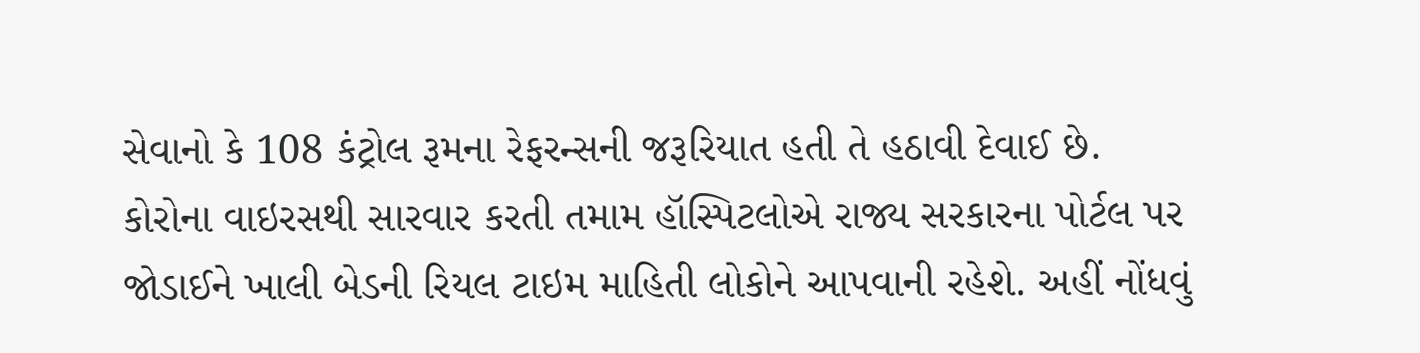સેવાનો કે 108 કંટ્રોલ રૂમના રેફરન્સની જરૂરિયાત હતી તે હઠાવી દેવાઈ છે.
કોરોના વાઇરસથી સારવાર કરતી તમામ હૉસ્પિટલોએ રાજ્ય સરકારના પોર્ટલ પર જોડાઈને ખાલી બેડની રિયલ ટાઇમ માહિતી લોકોને આપવાની રહેશે. અહીં નોંધવું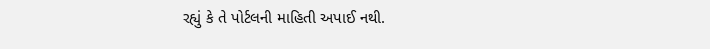રહ્યું કે તે પોર્ટલની માહિતી અપાઈ નથી.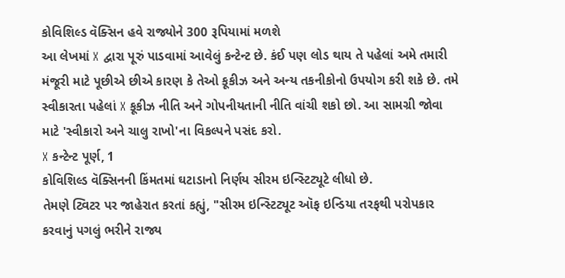કોવિશિલ્ડ વૅક્સિન હવે રાજ્યોને 300 રૂપિયામાં મળશે
આ લેખમાં X દ્વારા પૂરું પાડવામાં આવેલું કન્ટેન્ટ છે. કંઈ પણ લોડ થાય તે પહેલાં અમે તમારી મંજૂરી માટે પૂછીએ છીએ કારણ કે તેઓ કૂકીઝ અને અન્ય તકનીકોનો ઉપયોગ કરી શકે છે. તમે સ્વીકારતા પહેલાં X કૂકીઝ નીતિ અને ગોપનીયતાની નીતિ વાંચી શકો છો. આ સામગ્રી જોવા માટે 'સ્વીકારો અને ચાલુ રાખો'ના વિકલ્પને પસંદ કરો.
X કન્ટેન્ટ પૂર્ણ, 1
કોવિશિલ્ડ વૅક્સિનની કિંમતમાં ઘટાડાનો નિર્ણય સીરમ ઇન્સ્ટિટ્યૂટે લીધો છે.
તેમણે ટ્વિટર પર જાહેરાત કરતાં કહ્યું, "સીરમ ઇન્સ્ટિટ્યૂટ ઑફ ઇન્ડિયા તરફથી પરોપકાર કરવાનું પગલું ભરીને રાજ્ય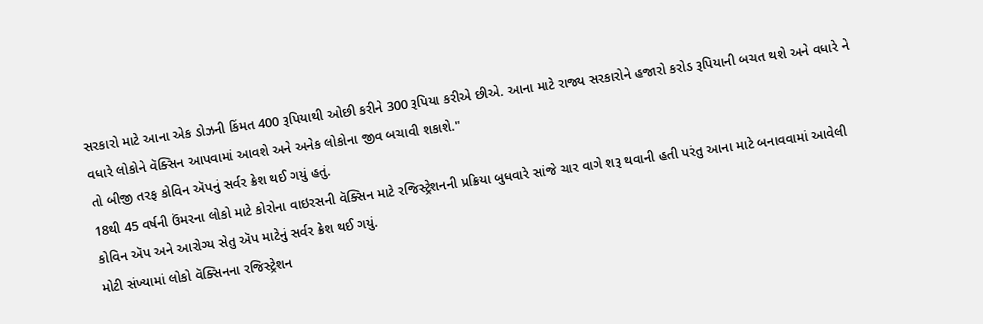સરકારો માટે આના એક ડોઝની કિંમત 400 રૂપિયાથી ઓછી કરીને 300 રૂપિયા કરીએ છીએ. આના માટે રાજ્ય સરકારોને હજારો કરોડ રૂપિયાની બચત થશે અને વધારે ને વધારે લોકોને વૅક્સિન આપવામાં આવશે અને અનેક લોકોના જીવ બચાવી શકાશે."
તો બીજી તરફ કોવિન ઍપનું સર્વર ક્રેશ થઈ ગયું હતું.
18થી 45 વર્ષની ઉંમરના લોકો માટે કોરોના વાઇરસની વૅક્સિન માટે રજિસ્ટ્રેશનની પ્રક્રિયા બુધવારે સાંજે ચાર વાગે શરૂ થવાની હતી પરંતુ આના માટે બનાવવામાં આવેલી કોવિન ઍપ અને આરોગ્ય સેતુ ઍપ માટેનું સર્વર ક્રેશ થઈ ગયું.
મોટી સંખ્યામાં લોકો વૅક્સિનના રજિસ્ટ્રેશન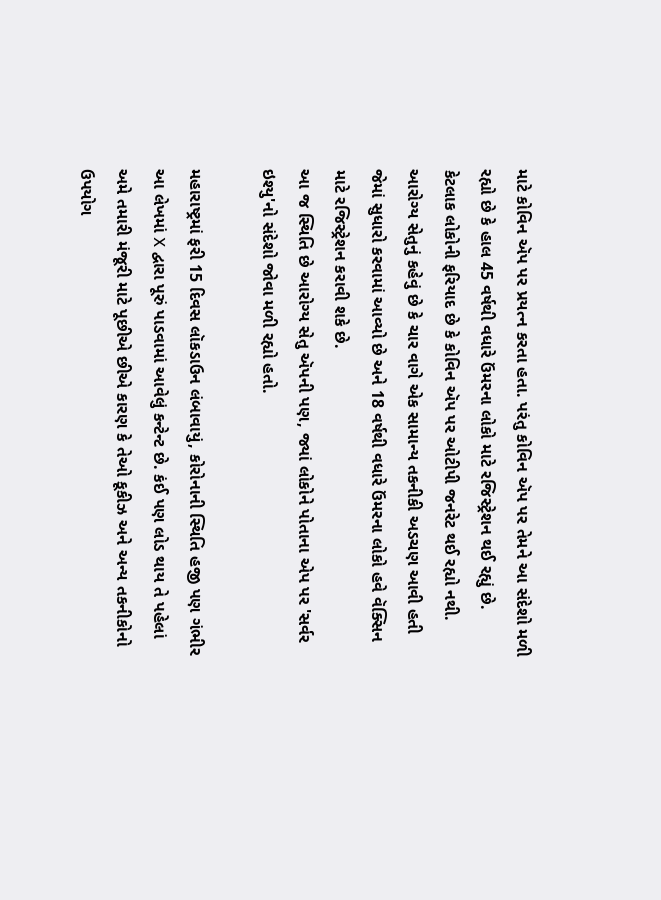માટે કોવિન ઍપ પર પ્રયત્ન કરતા હતા. પરંતુ કોવિન ઍપ પર તેમને આ સંદેશો મળી રહ્યો છે કે હાલ 45 વર્ષથી વધારે ઉંમરના લોકો માટે રજિસ્ટ્રેશન થઈ રહ્યું છે.
કેટલાક લોકોની ફરિયાદ છે કે કોવિન ઍપ પર ઓટીપી જનરેટ થઈ રહ્યો નથી.
આરોગ્ય સેતુનું કહેવું છે કે ચાર વાગે એક સામાન્ય તકનીકી અડચણ આવી હતી જેમાં સુધારો કરવામાં આવ્યો છે અને 18 વર્ષથી વધારે ઉંમરના લોકો હવે વૅક્સિન માટે રજિસ્ટ્રેશન કરાવી શકે છે.
આ જ સ્થિતિ છે આરોગ્ય સેતુ ઍપની પણ, જ્યાં લોકોને પોતાના એપ પર 'સર્વર ઇશ્યુ'નો સંદેશો જોવા મળી રહ્યો હતો.

મહારાષ્ટ્રમાં ફરી 15 દિવસ લૉકડાઉન લંબાવાયું, કોરોનાની સ્થિતિ હજી પણ ગંભીર
આ લેખમાં X દ્વારા પૂરું પાડવામાં આવેલું કન્ટેન્ટ છે. કંઈ પણ લોડ થાય તે પહેલાં અમે તમારી મંજૂરી માટે પૂછીએ છીએ કારણ કે તેઓ કૂકીઝ અને અન્ય તકનીકોનો ઉપયોગ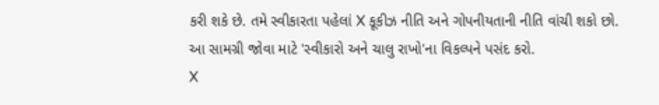કરી શકે છે. તમે સ્વીકારતા પહેલાં X કૂકીઝ નીતિ અને ગોપનીયતાની નીતિ વાંચી શકો છો. આ સામગ્રી જોવા માટે 'સ્વીકારો અને ચાલુ રાખો'ના વિકલ્પને પસંદ કરો.
X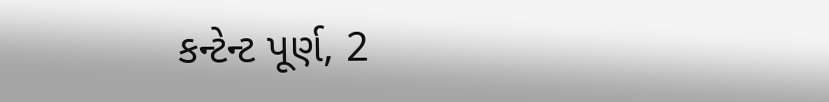કન્ટેન્ટ પૂર્ણ, 2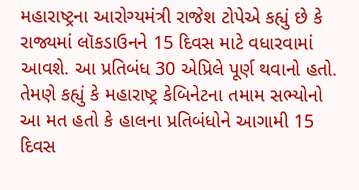મહારાષ્ટ્રના આરોગ્યમંત્રી રાજેશ ટોપેએ કહ્યું છે કે રાજ્યમાં લૉકડાઉનને 15 દિવસ માટે વધારવામાં આવશે. આ પ્રતિબંધ 30 એપ્રિલે પૂર્ણ થવાનો હતો.
તેમણે કહ્યું કે મહારાષ્ટ્ર કેબિનેટના તમામ સભ્યોનો આ મત હતો કે હાલના પ્રતિબંધોને આગામી 15 દિવસ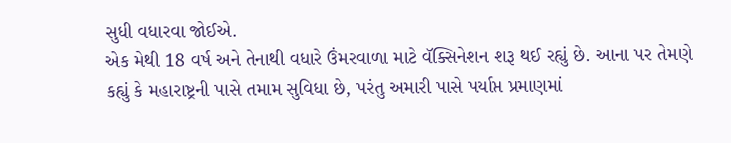સુધી વધારવા જોઈએ.
એક મેથી 18 વર્ષ અને તેનાથી વધારે ઉંમરવાળા માટે વૅક્સિનેશન શરૂ થઈ રહ્યું છે. આના પર તેમણે કહ્યું કે મહારાષ્ટ્રની પાસે તમામ સુવિધા છે, પરંતુ અમારી પાસે પર્યાપ્ત પ્રમાણમાં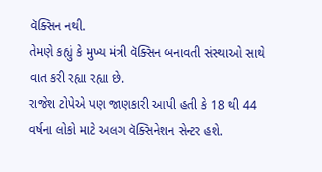વૅક્સિન નથી.
તેમણે કહ્યું કે મુખ્ય મંત્રી વૅક્સિન બનાવતી સંસ્થાઓ સાથે વાત કરી રહ્યા રહ્યા છે.
રાજેશ ટોપેએ પણ જાણકારી આપી હતી કે 18 થી 44 વર્ષના લોકો માટે અલગ વૅક્સિનેશન સેન્ટર હશે.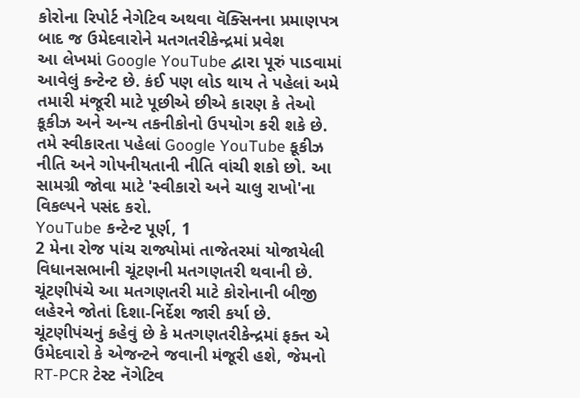કોરોના રિપોર્ટ નેગેટિવ અથવા વૅક્સિનના પ્રમાણપત્ર બાદ જ ઉમેદવારોને મતગતરીકેન્દ્રમાં પ્રવેશ
આ લેખમાં Google YouTube દ્વારા પૂરું પાડવામાં આવેલું કન્ટેન્ટ છે. કંઈ પણ લોડ થાય તે પહેલાં અમે તમારી મંજૂરી માટે પૂછીએ છીએ કારણ કે તેઓ કૂકીઝ અને અન્ય તકનીકોનો ઉપયોગ કરી શકે છે. તમે સ્વીકારતા પહેલાં Google YouTube કૂકીઝ નીતિ અને ગોપનીયતાની નીતિ વાંચી શકો છો. આ સામગ્રી જોવા માટે 'સ્વીકારો અને ચાલુ રાખો'ના વિકલ્પને પસંદ કરો.
YouTube કન્ટેન્ટ પૂર્ણ, 1
2 મેના રોજ પાંચ રાજ્યોમાં તાજેતરમાં યોજાયેલી વિધાનસભાની ચૂંટણની મતગણતરી થવાની છે. ચૂંટણીપંચે આ મતગણતરી માટે કોરોનાની બીજી લહેરને જોતાં દિશા-નિર્દેશ જારી કર્યા છે.
ચૂંટણીપંચનું કહેવું છે કે મતગણતરીકેન્દ્રમાં ફક્ત એ ઉમેદવારો કે એજન્ટને જવાની મંજૂરી હશે, જેમનો RT-PCR ટેસ્ટ નૅગેટિવ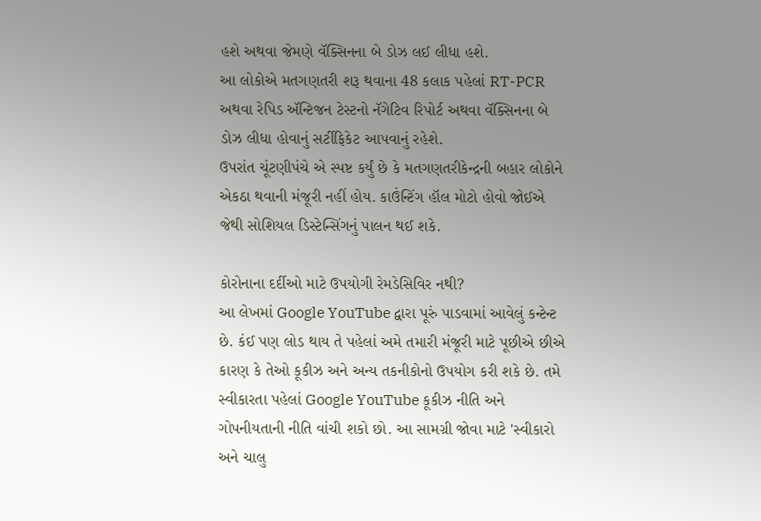હશે અથવા જેમણે વૅક્સિનના બે ડોઝ લઈ લીધા હશે.
આ લોકોએ મતગણતરી શરૂ થવાના 48 કલાક પહેલાં RT-PCR અથવા રેપિડ ઍન્ટિજન ટેસ્ટનો નૅગેટિવ રિપોર્ટ અથવા વૅક્સિનના બે ડોઝ લીધા હોવાનું સર્ટીફિકેટ આપવાનું રહેશે.
ઉપરાંત ચૂંટણીપંચે એ સ્પષ્ટ કર્યું છે કે મતગણતરીકેન્દ્રની બહાર લોકોને એકઠા થવાની મંજૂરી નહીં હોય. કાઉંન્ટિંગ હૉલ મોટો હોવો જોઈએ જેથી સોશિયલ ડિસ્ટેન્સિંગનું પાલન થઈ શકે.

કોરોનાના દર્દીઓ માટે ઉપયોગી રેમડેસિવિર નથી?
આ લેખમાં Google YouTube દ્વારા પૂરું પાડવામાં આવેલું કન્ટેન્ટ છે. કંઈ પણ લોડ થાય તે પહેલાં અમે તમારી મંજૂરી માટે પૂછીએ છીએ કારણ કે તેઓ કૂકીઝ અને અન્ય તકનીકોનો ઉપયોગ કરી શકે છે. તમે સ્વીકારતા પહેલાં Google YouTube કૂકીઝ નીતિ અને ગોપનીયતાની નીતિ વાંચી શકો છો. આ સામગ્રી જોવા માટે 'સ્વીકારો અને ચાલુ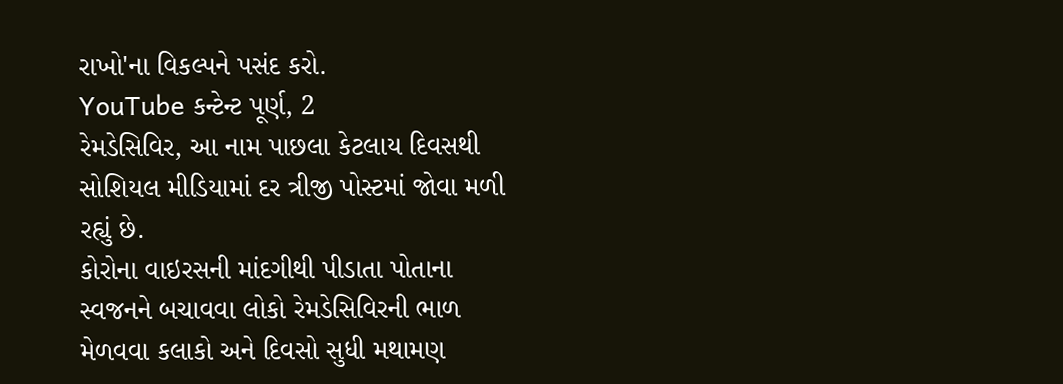રાખો'ના વિકલ્પને પસંદ કરો.
YouTube કન્ટેન્ટ પૂર્ણ, 2
રેમડેસિવિર, આ નામ પાછલા કેટલાય દિવસથી સોશિયલ મીડિયામાં દર ત્રીજી પોસ્ટમાં જોવા મળી રહ્યું છે.
કોરોના વાઇરસની માંદગીથી પીડાતા પોતાના સ્વજનને બચાવવા લોકો રેમડેસિવિરની ભાળ મેળવવા કલાકો અને દિવસો સુધી મથામણ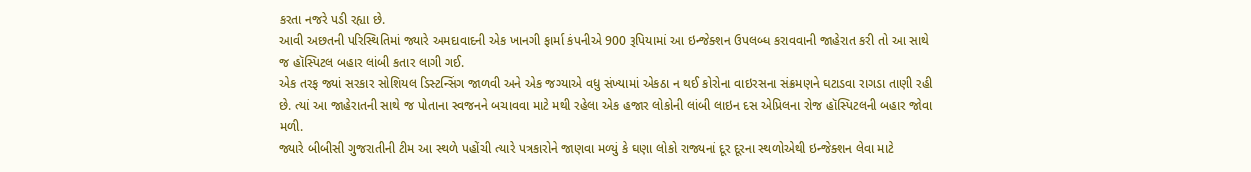કરતા નજરે પડી રહ્યા છે.
આવી અછતની પરિસ્થિતિમાં જ્યારે અમદાવાદની એક ખાનગી ફાર્મા કંપનીએ 900 રૂપિયામાં આ ઇન્જેક્શન ઉપલબ્ધ કરાવવાની જાહેરાત કરી તો આ સાથે જ હૉસ્પિટલ બહાર લાંબી કતાર લાગી ગઈ.
એક તરફ જ્યાં સરકાર સોશિયલ ડિસ્ટન્સિંગ જાળવી અને એક જગ્યાએ વધુ સંખ્યામાં એકઠા ન થઈ કોરોના વાઇરસના સંક્રમણને ઘટાડવા રાગડા તાણી રહી છે. ત્યાં આ જાહેરાતની સાથે જ પોતાના સ્વજનને બચાવવા માટે મથી રહેલા એક હજાર લોકોની લાંબી લાઇન દસ એપ્રિલના રોજ હૉસ્પિટલની બહાર જોવા મળી.
જ્યારે બીબીસી ગુજરાતીની ટીમ આ સ્થળે પહોંચી ત્યારે પત્રકારોને જાણવા મળ્યું કે ઘણા લોકો રાજ્યનાં દૂર દૂરના સ્થળોએથી ઇન્જેક્શન લેવા માટે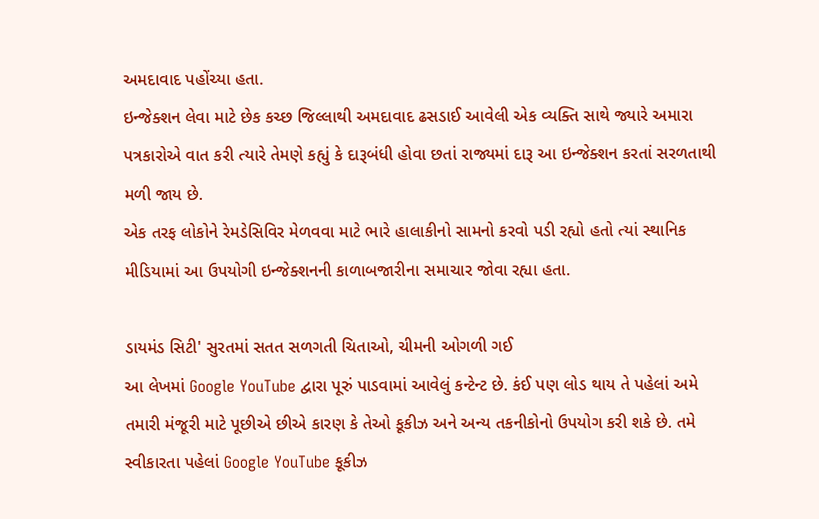અમદાવાદ પહોંચ્યા હતા.
ઇન્જેક્શન લેવા માટે છેક કચ્છ જિલ્લાથી અમદાવાદ ઢસડાઈ આવેલી એક વ્યક્તિ સાથે જ્યારે અમારા પત્રકારોએ વાત કરી ત્યારે તેમણે કહ્યું કે દારૂબંધી હોવા છતાં રાજ્યમાં દારૂ આ ઇન્જેક્શન કરતાં સરળતાથી મળી જાય છે.
એક તરફ લોકોને રેમડેસિવિર મેળવવા માટે ભારે હાલાકીનો સામનો કરવો પડી રહ્યો હતો ત્યાં સ્થાનિક મીડિયામાં આ ઉપયોગી ઇન્જેક્શનની કાળાબજારીના સમાચાર જોવા રહ્યા હતા.

ડાયમંડ સિટી' સુરતમાં સતત સળગતી ચિતાઓ, ચીમની ઓગળી ગઈ
આ લેખમાં Google YouTube દ્વારા પૂરું પાડવામાં આવેલું કન્ટેન્ટ છે. કંઈ પણ લોડ થાય તે પહેલાં અમે તમારી મંજૂરી માટે પૂછીએ છીએ કારણ કે તેઓ કૂકીઝ અને અન્ય તકનીકોનો ઉપયોગ કરી શકે છે. તમે સ્વીકારતા પહેલાં Google YouTube કૂકીઝ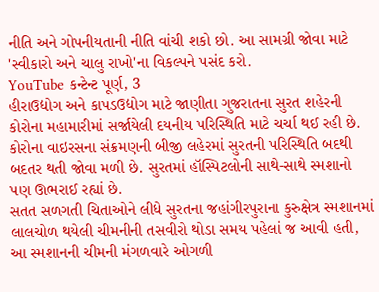નીતિ અને ગોપનીયતાની નીતિ વાંચી શકો છો. આ સામગ્રી જોવા માટે 'સ્વીકારો અને ચાલુ રાખો'ના વિકલ્પને પસંદ કરો.
YouTube કન્ટેન્ટ પૂર્ણ, 3
હીરાઉદ્યોગ અને કાપડઉદ્યોગ માટે જાણીતા ગુજરાતના સુરત શહેરની કોરોના મહામારીમાં સર્જાયેલી દયનીય પરિસ્થિતિ માટે ચર્ચા થઈ રહી છે.
કોરોના વાઇરસના સંક્રમણની બીજી લહેરમાં સુરતની પરિસ્થિતિ બદથી બદતર થતી જોવા મળી છે. સુરતમાં હૉસ્પિટલોની સાથે-સાથે સ્મશાનો પણ ઊભરાઈ રહ્યાં છે.
સતત સળગતી ચિતાઓને લીધે સુરતના જહાંગીરપુરાના કુરુક્ષેત્ર સ્મશાનમાં લાલચોળ થયેલી ચીમનીની તસવીરો થોડા સમય પહેલાં જ આવી હતી, આ સ્મશાનની ચીમની મંગળવારે ઓગળી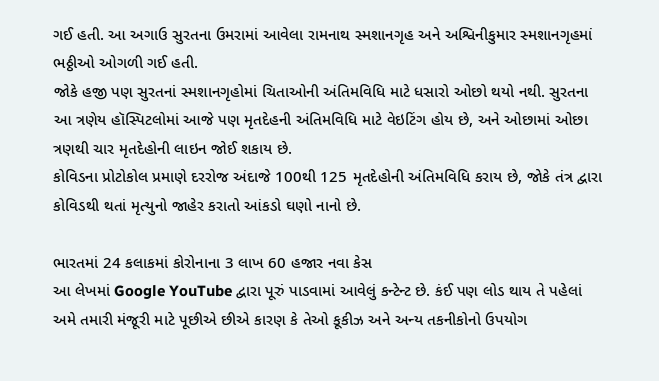ગઈ હતી. આ અગાઉ સુરતના ઉમરામાં આવેલા રામનાથ સ્મશાનગૃહ અને અશ્વિનીકુમાર સ્મશાનગૃહમાં ભઠ્ઠીઓ ઓગળી ગઈ હતી.
જોકે હજી પણ સુરતનાં સ્મશાનગૃહોમાં ચિતાઓની અંતિમવિધિ માટે ધસારો ઓછો થયો નથી. સુરતના આ ત્રણેય હૉસ્પિટલોમાં આજે પણ મૃતદેહની અંતિમવિધિ માટે વેઇટિંગ હોય છે, અને ઓછામાં ઓછા ત્રણથી ચાર મૃતદેહોની લાઇન જોઈ શકાય છે.
કોવિડના પ્રોટોકોલ પ્રમાણે દરરોજ અંદાજે 100થી 125 મૃતદેહોની અંતિમવિધિ કરાય છે, જોકે તંત્ર દ્વારા કોવિડથી થતાં મૃત્યુનો જાહેર કરાતો આંકડો ઘણો નાનો છે.

ભારતમાં 24 કલાકમાં કોરોનાના 3 લાખ 60 હજાર નવા કેસ
આ લેખમાં Google YouTube દ્વારા પૂરું પાડવામાં આવેલું કન્ટેન્ટ છે. કંઈ પણ લોડ થાય તે પહેલાં અમે તમારી મંજૂરી માટે પૂછીએ છીએ કારણ કે તેઓ કૂકીઝ અને અન્ય તકનીકોનો ઉપયોગ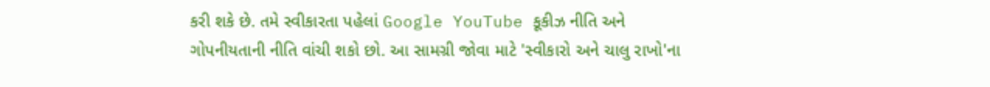કરી શકે છે. તમે સ્વીકારતા પહેલાં Google YouTube કૂકીઝ નીતિ અને ગોપનીયતાની નીતિ વાંચી શકો છો. આ સામગ્રી જોવા માટે 'સ્વીકારો અને ચાલુ રાખો'ના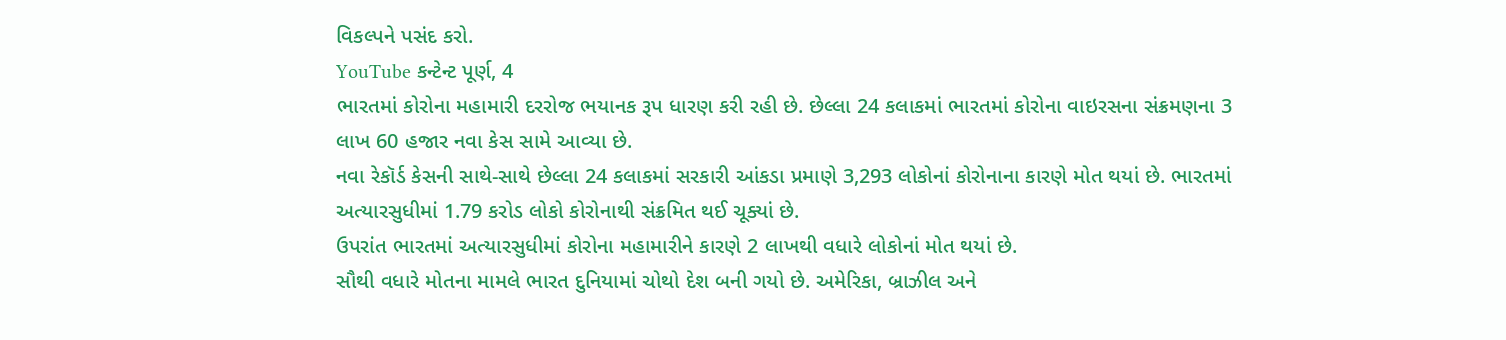વિકલ્પને પસંદ કરો.
YouTube કન્ટેન્ટ પૂર્ણ, 4
ભારતમાં કોરોના મહામારી દરરોજ ભયાનક રૂપ ધારણ કરી રહી છે. છેલ્લા 24 કલાકમાં ભારતમાં કોરોના વાઇરસના સંક્રમણના 3 લાખ 60 હજાર નવા કેસ સામે આવ્યા છે.
નવા રેકૉર્ડ કેસની સાથે-સાથે છેલ્લા 24 કલાકમાં સરકારી આંકડા પ્રમાણે 3,293 લોકોનાં કોરોનાના કારણે મોત થયાં છે. ભારતમાં અત્યારસુધીમાં 1.79 કરોડ લોકો કોરોનાથી સંક્રમિત થઈ ચૂક્યાં છે.
ઉપરાંત ભારતમાં અત્યારસુધીમાં કોરોના મહામારીને કારણે 2 લાખથી વધારે લોકોનાં મોત થયાં છે.
સૌથી વધારે મોતના મામલે ભારત દુનિયામાં ચોથો દેશ બની ગયો છે. અમેરિકા, બ્રાઝીલ અને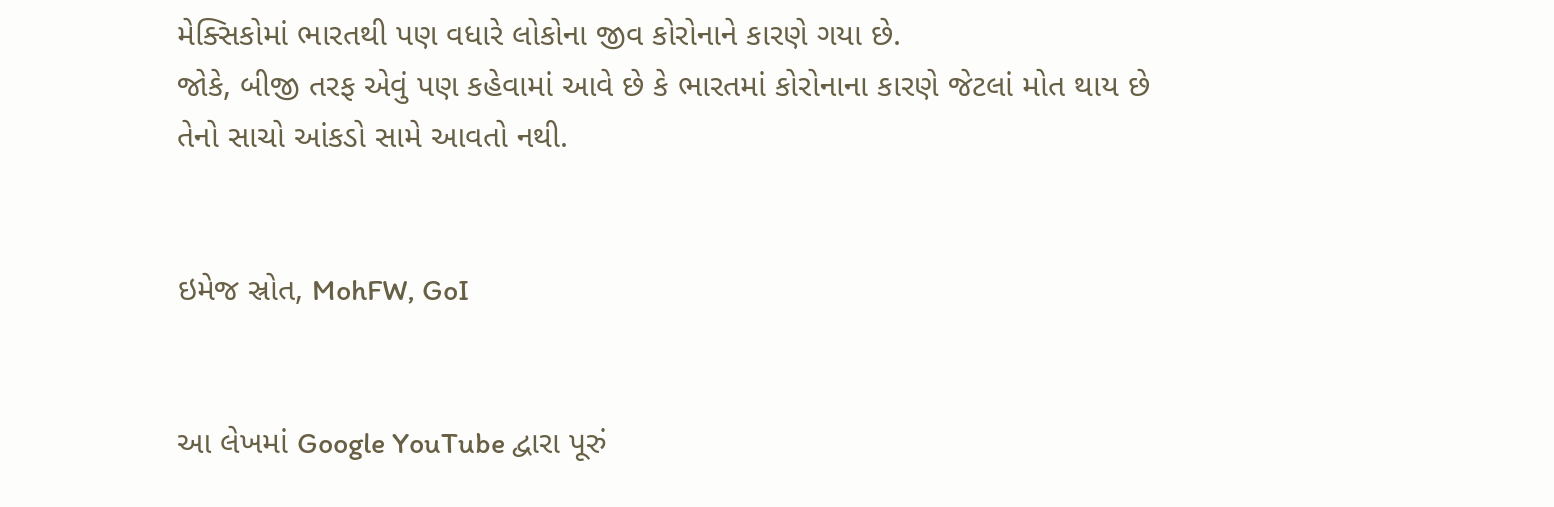મેક્સિકોમાં ભારતથી પણ વધારે લોકોના જીવ કોરોનાને કારણે ગયા છે.
જોકે, બીજી તરફ એવું પણ કહેવામાં આવે છે કે ભારતમાં કોરોનાના કારણે જેટલાં મોત થાય છે તેનો સાચો આંકડો સામે આવતો નથી.


ઇમેજ સ્રોત, MohFW, GoI


આ લેખમાં Google YouTube દ્વારા પૂરું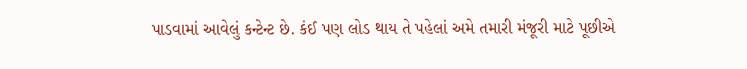પાડવામાં આવેલું કન્ટેન્ટ છે. કંઈ પણ લોડ થાય તે પહેલાં અમે તમારી મંજૂરી માટે પૂછીએ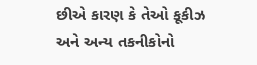છીએ કારણ કે તેઓ કૂકીઝ અને અન્ય તકનીકોનો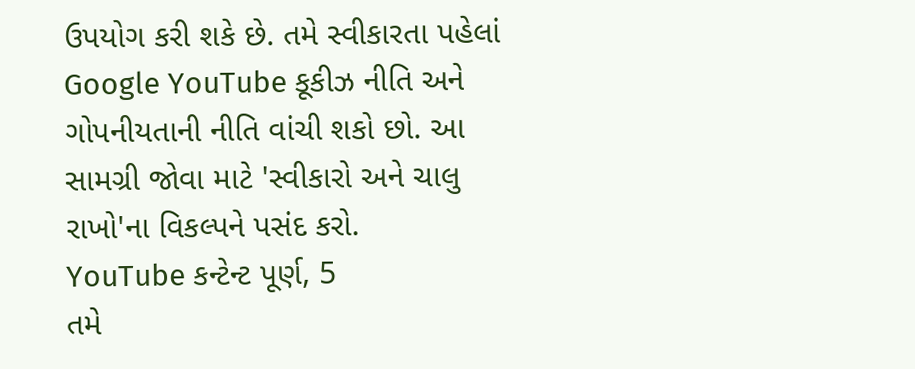ઉપયોગ કરી શકે છે. તમે સ્વીકારતા પહેલાં Google YouTube કૂકીઝ નીતિ અને ગોપનીયતાની નીતિ વાંચી શકો છો. આ સામગ્રી જોવા માટે 'સ્વીકારો અને ચાલુ રાખો'ના વિકલ્પને પસંદ કરો.
YouTube કન્ટેન્ટ પૂર્ણ, 5
તમે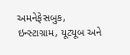અમનેફેસબુક, ઇન્સ્ટાગ્રામ, યૂટ્યૂબ અને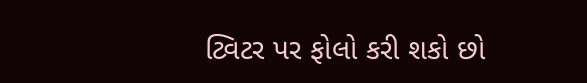ટ્વિટર પર ફોલો કરી શકો છો